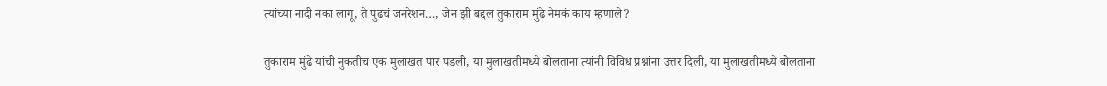त्यांच्या नादी नका लागू, ते पुढचं जनरेशन…, जेन झी बद्दल तुकाराम मुंढे नेमकं काय म्हणाले?

तुकाराम मुंढे यांची नुकतीच एक मुलाखत पार पडली, या मुलाखतीमध्ये बोलताना त्यांनी विविध प्रश्नांना उत्तर दिली, या मुलाखतीमध्ये बोलताना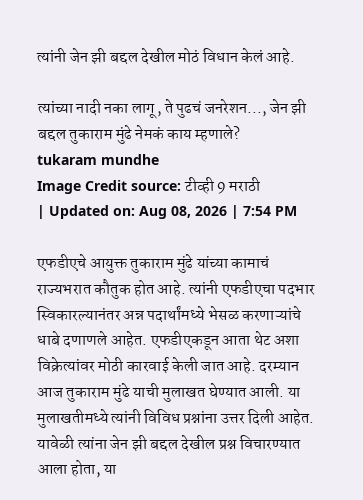त्यांनी जेन झी बद्दल देखील मोठं विधान केलं आहे.

त्यांच्या नादी नका लागू, ते पुढचं जनरेशन..., जेन झी बद्दल तुकाराम मुंढे नेमकं काय म्हणाले?
tukaram mundhe
Image Credit source: टीव्ही 9 मराठी
| Updated on: Aug 08, 2026 | 7:54 PM

एफडीएचे आयुक्त तुकाराम मुंढे यांच्या कामाचं राज्यभरात कौतुक होत आहे. त्यांनी एफडीएचा पदभार स्विकारल्यानंतर अन्न पदार्थांमध्ये भेसळ करणाऱ्यांचे धाबे दणाणले आहेत. एफडीएकडून आता थेट अशा विक्रेत्यांवर मोठी कारवाई केली जात आहे. दरम्यान आज तुकाराम मुंढे याची मुलाखत घेण्यात आली. या मुलाखतीमध्ये त्यांनी विविध प्रश्नांना उत्तर दिली आहेत. यावेळी त्यांना जेन झी बद्दल देखील प्रश्न विचारण्यात आला होता, या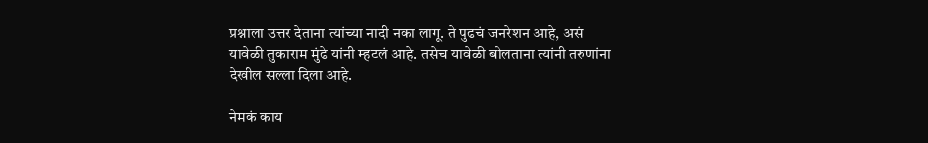प्रश्नाला उत्तर देताना त्यांच्या नादी नका लागू. ते पुढचं जनरेशन आहे, असं यावेळी तुकाराम मुंढे यांनी म्हटलं आहे. तसेच यावेळी बोलताना त्यांनी तरुणांना देखील सल्ला दिला आहे.

नेमकं काय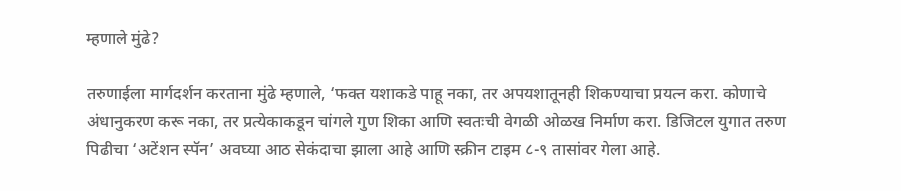म्हणाले मुंढे?

तरुणाईला मार्गदर्शन करताना मुंढे म्हणाले, ‘फक्त यशाकडे पाहू नका, तर अपयशातूनही शिकण्याचा प्रयत्न करा. कोणाचे अंधानुकरण करू नका, तर प्रत्येकाकडून चांगले गुण शिका आणि स्वतःची वेगळी ओळख निर्माण करा. डिजिटल युगात तरुण पिढीचा ‘अटेंशन स्पॅन’ अवघ्या आठ सेकंदाचा झाला आहे आणि स्क्रीन टाइम ८-९ तासांवर गेला आहे.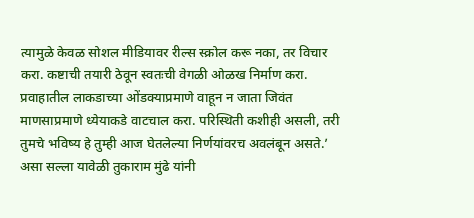त्यामुळे केवळ सोशल मीडियावर रील्स स्क्रोल करू नका, तर विचार करा. कष्टाची तयारी ठेवून स्वतःची वेगळी ओळख निर्माण करा. प्रवाहातील लाकडाच्या ओंडक्याप्रमाणे वाहून न जाता जिवंत माणसाप्रमाणे ध्येयाकडे वाटचाल करा. परिस्थिती कशीही असली, तरी तुमचे भविष्य हे तुम्ही आज घेतलेल्या निर्णयांवरच अवलंबून असते.’ असा सल्ला यावेळी तुकाराम मुंढे यांनी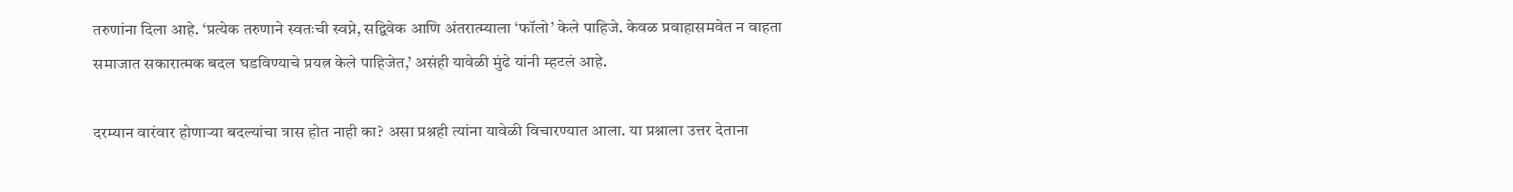तरुणांना दिला आहे. ‘प्रत्येक तरुणाने स्वतःची स्वप्ने, सद्विवेक आणि अंतरात्म्याला ‘फॉलो’ केले पाहिजे. केवळ प्रवाहासमवेत न वाहता समाजात सकारात्मक बदल घडविण्याचे प्रयत्न केले पाहिजेत,’ असंही यावेळी मुंढे यांनी म्हटलं आहे.

दरम्यान वारंवार होणाऱ्या बदल्यांचा त्रास होत नाही का? असा प्रश्नही त्यांना यावेळी विचारण्यात आला. या प्रश्नाला उत्तर देताना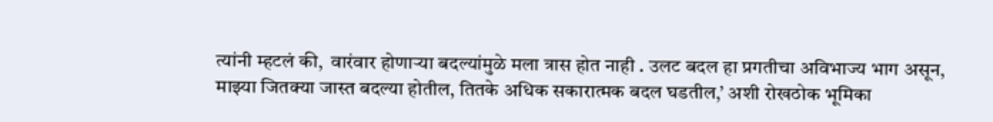त्यांनी म्हटलं की,  वारंवार होणाऱ्या बदल्यांमुळे मला त्रास होत नाही . उलट बदल हा प्रगतीचा अविभाज्य भाग असून, माझ्या जितक्या जास्त बदल्या होतील, तितके अधिक सकारात्मक बदल घडतील,’ अशी रोखठोक भूमिका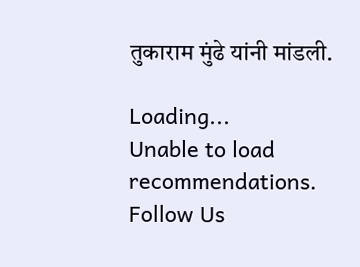तुकाराम मुंढे यांनी मांडली.

Loading...
Unable to load recommendations.
Follow Us